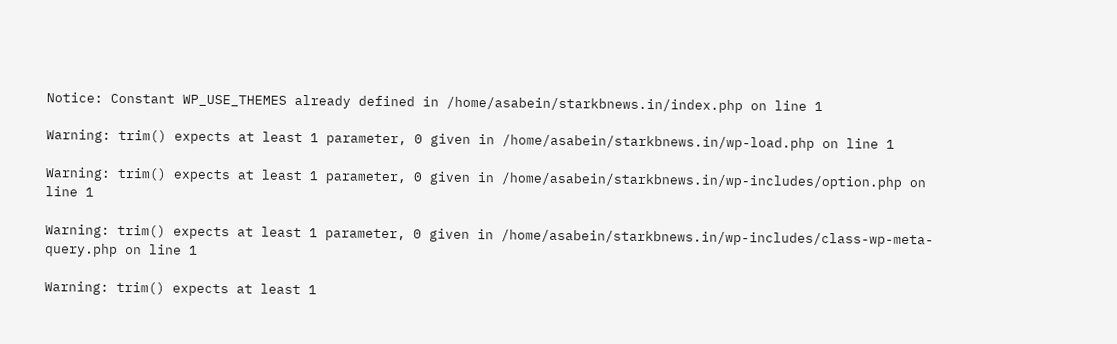Notice: Constant WP_USE_THEMES already defined in /home/asabein/starkbnews.in/index.php on line 1

Warning: trim() expects at least 1 parameter, 0 given in /home/asabein/starkbnews.in/wp-load.php on line 1

Warning: trim() expects at least 1 parameter, 0 given in /home/asabein/starkbnews.in/wp-includes/option.php on line 1

Warning: trim() expects at least 1 parameter, 0 given in /home/asabein/starkbnews.in/wp-includes/class-wp-meta-query.php on line 1

Warning: trim() expects at least 1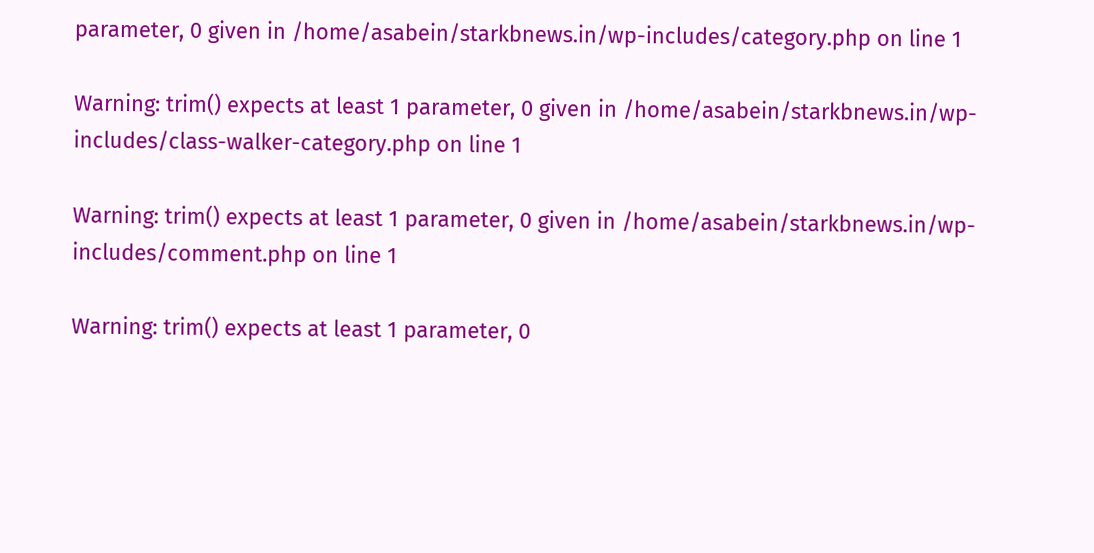parameter, 0 given in /home/asabein/starkbnews.in/wp-includes/category.php on line 1

Warning: trim() expects at least 1 parameter, 0 given in /home/asabein/starkbnews.in/wp-includes/class-walker-category.php on line 1

Warning: trim() expects at least 1 parameter, 0 given in /home/asabein/starkbnews.in/wp-includes/comment.php on line 1

Warning: trim() expects at least 1 parameter, 0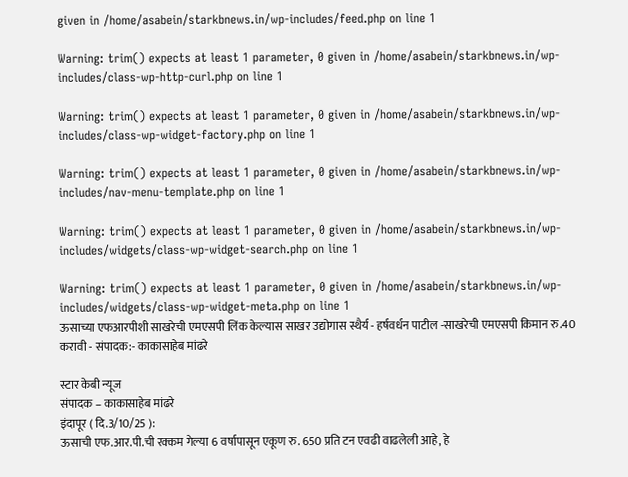given in /home/asabein/starkbnews.in/wp-includes/feed.php on line 1

Warning: trim() expects at least 1 parameter, 0 given in /home/asabein/starkbnews.in/wp-includes/class-wp-http-curl.php on line 1

Warning: trim() expects at least 1 parameter, 0 given in /home/asabein/starkbnews.in/wp-includes/class-wp-widget-factory.php on line 1

Warning: trim() expects at least 1 parameter, 0 given in /home/asabein/starkbnews.in/wp-includes/nav-menu-template.php on line 1

Warning: trim() expects at least 1 parameter, 0 given in /home/asabein/starkbnews.in/wp-includes/widgets/class-wp-widget-search.php on line 1

Warning: trim() expects at least 1 parameter, 0 given in /home/asabein/starkbnews.in/wp-includes/widgets/class-wp-widget-meta.php on line 1
ऊसाच्या एफआरपीशी साखरेची एमएसपी लिंक केल्यास साखर उद्योगास स्थैर्य - हर्षवर्धन पाटील -साखरेची एमएसपी किमान रु.40 करावी - संपादक:- काकासाहेब मांढरे

स्टार केबी न्यूज
संपादक – काकासाहेब मांढरे
इंदापूर ( दि.3/10/25 ):
ऊसाची एफ.आर.पी.ची रक्कम गेल्या 6 वर्षापासून एकूण रु. 650 प्रति टन एवढी वाढलेली आहे, हे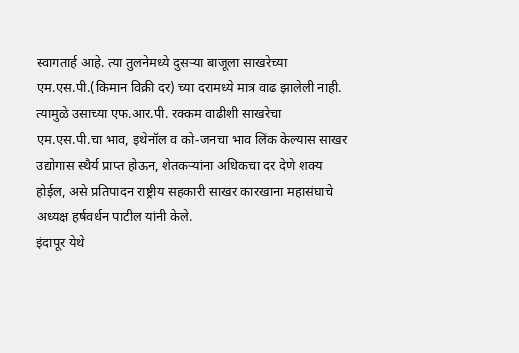स्वागतार्ह आहे. त्या तुलनेमध्ये दुसऱ्या बाजूला साखरेच्या एम.एस.पी.(किमान विक्री दर) च्या दरामध्ये मात्र वाढ झालेली नाही. त्यामुळे उसाच्या एफ.आर.पी. रक्कम वाढीशी साखरेचा एम.एस.पी.चा भाव, इथेनॉल व को-जनचा भाव लिंक केल्यास साखर उद्योगास स्थैर्य प्राप्त होऊन, शेतकऱ्यांना अधिकचा दर देणे शक्य होईल, असे प्रतिपादन राष्ट्रीय सहकारी साखर कारखाना महासंघाचे अध्यक्ष हर्षवर्धन पाटील यांनी केले.
इंदापूर येथे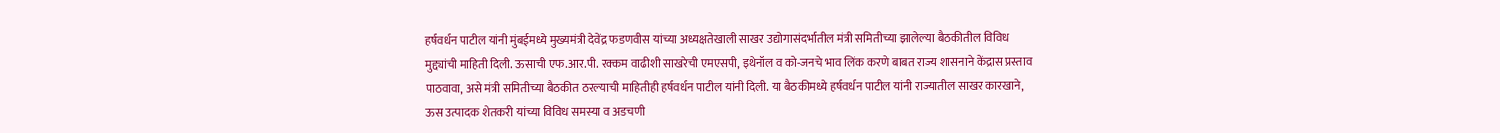हर्षवर्धन पाटील यांनी मुंबईमध्ये मुख्यमंत्री देवेंद्र फडणवीस यांच्या अध्यक्षतेखाली साखर उद्योगासंदर्भातील मंत्री समितीच्या झालेल्या बैठकीतील विविध मुद्द्यांची माहिती दिली. ऊसाची एफ.आर.पी. रक्कम वाढीशी साखरेची एमएसपी, इथेनॉल व को-जनचे भाव लिंक करणे बाबत राज्य शासनाने केंद्रास प्रस्ताव पाठवावा, असे मंत्री समितीच्या बैठकीत ठरल्याची माहितीही हर्षवर्धन पाटील यांनी दिली. या बैठकीमध्ये हर्षवर्धन पाटील यांनी राज्यातील साखर कारखाने, ऊस उत्पादक शेतकरी यांच्या विविध समस्या व अडचणी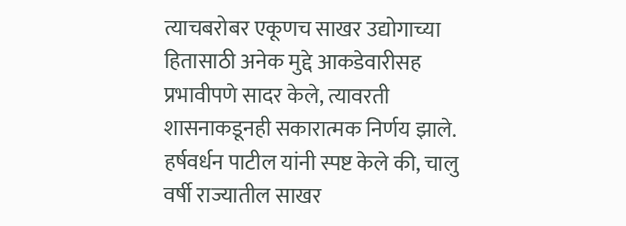त्याचबरोबर एकूणच साखर उद्योगाच्या हितासाठी अनेक मुद्दे आकडेवारीसह प्रभावीपणे सादर केले, त्यावरती शासनाकडूनही सकारात्मक निर्णय झाले.
हर्षवर्धन पाटील यांनी स्पष्ट केले की, चालु वर्षी राज्यातील साखर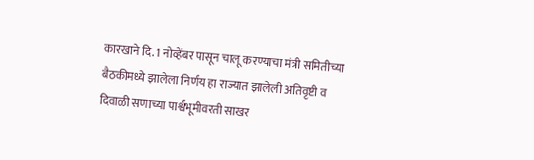कारखाने दि. 1 नोव्हेंबर पासून चालू करण्याचा मंत्री समितीच्या बैठकीमध्ये झालेला निर्णय हा राज्यात झालेली अतिवृष्टी व दिवाळी सणाच्या पार्श्वभूमीवरती साखर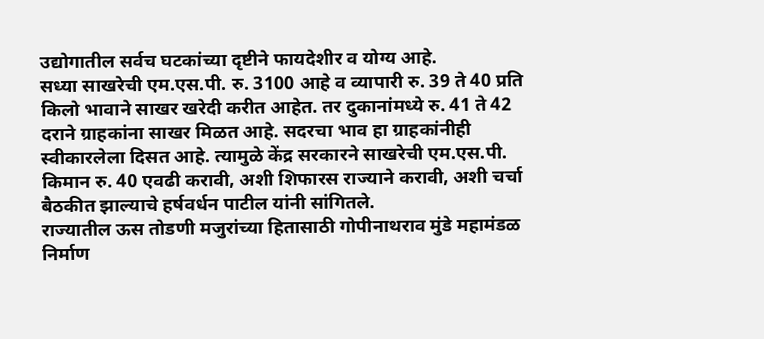उद्योगातील सर्वच घटकांच्या दृष्टीने फायदेशीर व योग्य आहे.
सध्या साखरेची एम.एस.पी. रु. 3100 आहे व व्यापारी रु. 39 ते 40 प्रति किलो भावाने साखर खरेदी करीत आहेत. तर दुकानांमध्ये रु. 41 ते 42 दराने ग्राहकांना साखर मिळत आहे. सदरचा भाव हा ग्राहकांनीही स्वीकारलेला दिसत आहे. त्यामुळे केंद्र सरकारने साखरेची एम.एस.पी. किमान रु. 40 एवढी करावी, अशी शिफारस राज्याने करावी, अशी चर्चा बैठकीत झाल्याचे हर्षवर्धन पाटील यांनी सांगितले.
राज्यातील ऊस तोडणी मजुरांच्या हितासाठी गोपीनाथराव मुंडे महामंडळ निर्माण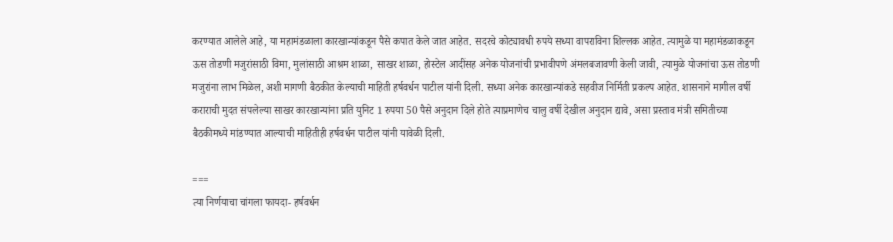करण्यात आलेले आहे, या महामंडळाला कारखान्यांकडून पैसे कपात केले जात आहेत. सदरचे कोट्यावधी रुपये सध्या वापराविना शिल्लक आहेत. त्यामुळे या महामंडळाकडून ऊस तोडणी मजुरांसाठी विमा, मुलांसाठी आश्रम शाळा, साखर शाळा, होस्टेल आदींसह अनेक योजनांची प्रभावीपणे अंमलबजावणी केली जावी, त्यामुळे योजनांचा ऊस तोडणी मजुरांना लाभ मिळेल, अशी मागणी बैठकीत केल्याची माहिती हर्षवर्धन पाटील यांनी दिली. सध्या अनेक कारखान्यांकडे सहवीज निर्मिती प्रकल्प आहेत. शासनाने मागील वर्षी कराराची मुदत संपलेल्या साखर कारखान्यांना प्रति युनिट 1 रुपया 50 पैसे अनुदान दिले होते त्याप्रमाणेच चालु वर्षी देखील अनुदान द्यावे, असा प्रस्ताव मंत्री समितीच्या बैठकीमध्ये मांडण्यात आल्याची माहितीही हर्षवर्धन पाटील यांनी यावेळी दिली.

===
त्या निर्णयाचा चांगला फायदा- हर्षवर्धन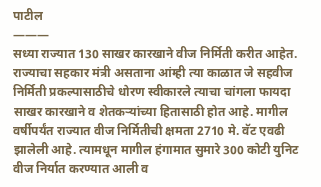पाटील
———
सध्या राज्यात 130 साखर कारखाने वीज निर्मिती करीत आहेत. राज्याचा सहकार मंत्री असताना आंम्ही त्या काळात जे सहवीज निर्मिती प्रकल्पासाठीचे धोरण स्वीकारले त्याचा चांगला फायदा साखर कारखाने व शेतकऱ्यांच्या हितासाठी होत आहे. मागील वर्षीपर्यंत राज्यात वीज निर्मितीची क्षमता 2710 मे. वॅट एवढी झालेली आहे. त्यामधून मागील हंगामात सुमारे 300 कोटी युनिट वीज निर्यात करण्यात आली व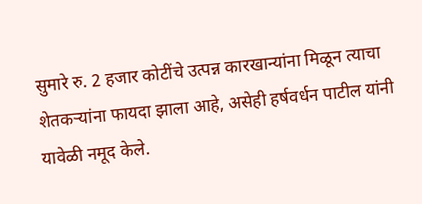सुमारे रु. 2 हजार कोटींचे उत्पन्न कारखान्यांना मिळून त्याचा शेतकऱ्यांना फायदा झाला आहे, असेही हर्षवर्धन पाटील यांनी यावेळी नमूद केले.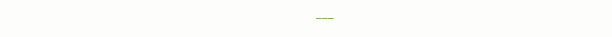___